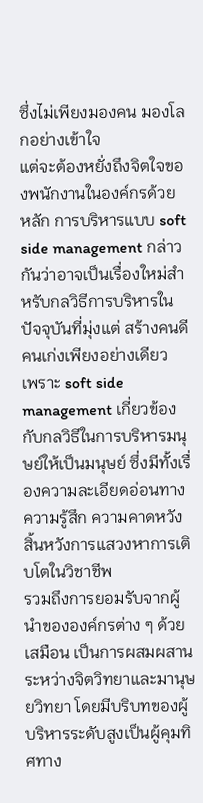ซึ่งไม่เพียงมองคน มองโลกอย่างเข้าใจ
แต่จะต้องหยั่งถึงจิตใจของพนักงานในองค์กรด้วย
หลัก การบริหารแบบ soft side management กล่าวกันว่าอาจเป็นเรื่องใหม่สำหรับกลวิธีการบริหารในปัจจุบันที่มุ่งแต่ สร้างคนดีคนเก่งเพียงอย่างเดียว
เพราะ soft side management เกี่ยวข้องกับกลวิธีในการบริหารมนุษย์ให้เป็นมนุษย์ ซึ่งมีทั้งเรื่องความละเอียดอ่อนทางความรู้สึก ความคาดหวัง สิ้นหวังการแสวงหาการเติบโตในวิชาชีพ
รวมถึงการยอมรับจากผู้นำขององค์กรต่าง ๆ ด้วย
เสมือน เป็นการผสมผสานระหว่างจิตวิทยาและมานุษยวิทยา โดยมีบริบทของผู้บริหารระดับสูงเป็นผู้คุมทิศทาง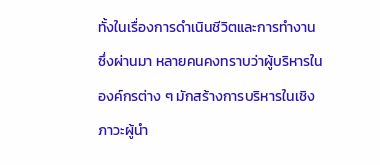ทั้งในเรื่องการดำเนินชีวิตและการทำงาน
ซึ่งผ่านมา หลายคนคงทราบว่าผู้บริหารในองค์กรต่าง ๆ มักสร้างการบริหารในเชิงภาวะผู้นำ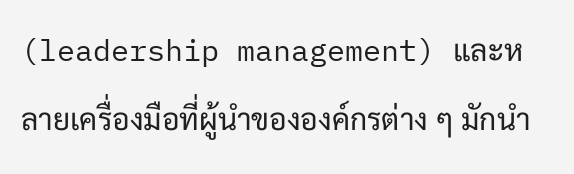(leadership management) และหลายเครื่องมือที่ผู้นำขององค์กรต่าง ๆ มักนำ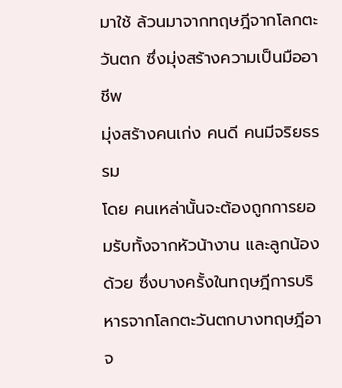มาใช้ ล้วนมาจากทฤษฎีจากโลกตะวันตก ซึ่งมุ่งสร้างความเป็นมืออาชีพ
มุ่งสร้างคนเก่ง คนดี คนมีจริยธรรม
โดย คนเหล่านั้นจะต้องถูกการยอมรับทั้งจากหัวน้างาน และลูกน้องด้วย ซึ่งบางครั้งในทฤษฎีการบริหารจากโลกตะวันตกบางทฤษฎีอาจ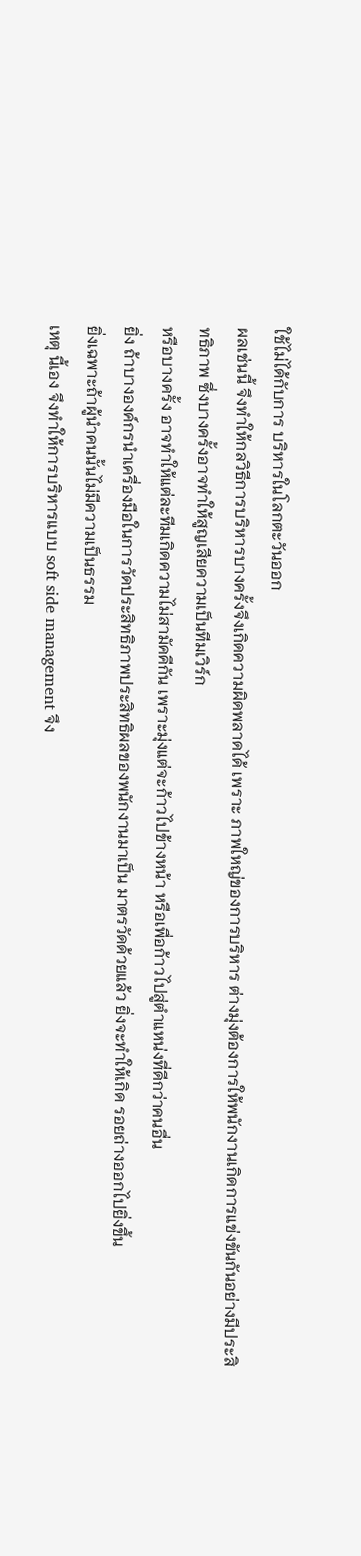ใช้ไม่ได้กับการ บริหารในโลกตะวันออก
ผลเช่นนี้ จึงทำให้กลวิธีการบริหารบางครั้งจึงเกิดความผิดพลาดได้ เพราะ ภาพใหญ่ของการบริหาร ต่างมุ่งต้องการให้พนักงานเกิดการแข่งขันกันอย่างมีประสิทธิภาพ ซึ่งบางครั้งอาจทำให้สูญเสียความเป็นทีมเวิร์ก
หรือบางครั้ง อาจทำให้แต่ละทีมเกิดความไม่สามัคคีกัน เพราะมุ่งแต่จะก้าวไปข้างหน้า หรือเพื่อก้าวไปสู่ตำแหน่งที่ดีกว่าคนอื่น
ยิ่ง ถ้าบางองค์กรนำเครื่องมือในการวัดประสิทธิภาพประสิทธิผลของพนักงานมาเป็น มาตรวัดด้วยแล้ว ยิ่งจะทำให้เกิด รอยถ่างออกไปยิ่งขึ้น
ยิ่งเฉพาะถ้าผู้นำคนนั้นไม่มีความเป็นธรรม
เหตุ นี้เอง จึงทำให้การบริหารแบบ soft side management จึง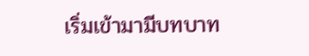เริ่มเข้ามามีบทบาท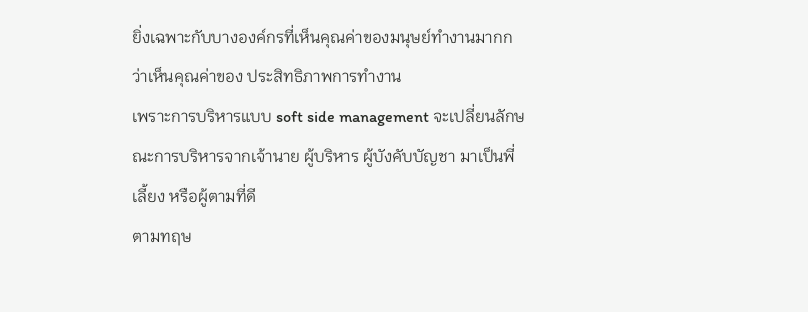ยิ่งเฉพาะกับบางองค์กรที่เห็นคุณค่าของมนุษย์ทำงานมากกว่าเห็นคุณค่าของ ประสิทธิภาพการทำงาน
เพราะการบริหารแบบ soft side management จะเปลี่ยนลักษณะการบริหารจากเจ้านาย ผู้บริหาร ผู้บังคับบัญชา มาเป็นพี่เลี้ยง หรือผู้ตามที่ดี
ตามทฤษ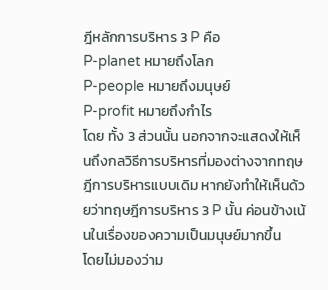ฎีหลักการบริหาร 3 P คือ
P-planet หมายถึงโลก
P-people หมายถึงมนุษย์
P-profit หมายถึงกำไร
โดย ทั้ง 3 ส่วนนั้น นอกจากจะแสดงให้เห็นถึงกลวิธีการบริหารที่มองต่างจากทฤษฎีการบริหารแบบเดิม หากยังทำให้เห็นด้วยว่าทฤษฎีการบริหาร 3 P นั้น ค่อนข้างเน้นในเรื่องของความเป็นมนุษย์มากขึ้น
โดยไม่มองว่าม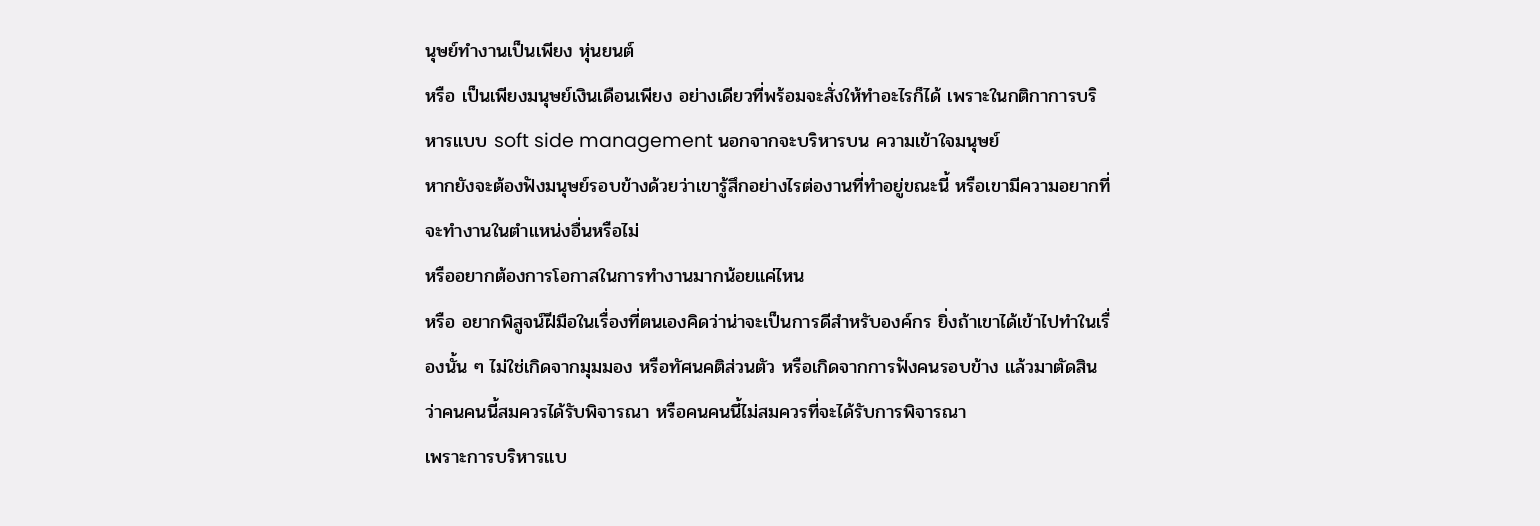นุษย์ทำงานเป็นเพียง หุ่นยนต์
หรือ เป็นเพียงมนุษย์เงินเดือนเพียง อย่างเดียวที่พร้อมจะสั่งให้ทำอะไรก็ได้ เพราะในกติกาการบริหารแบบ soft side management นอกจากจะบริหารบน ความเข้าใจมนุษย์
หากยังจะต้องฟังมนุษย์รอบข้างด้วยว่าเขารู้สึกอย่างไรต่องานที่ทำอยู่ขณะนี้ หรือเขามีความอยากที่จะทำงานในตำแหน่งอื่นหรือไม่
หรืออยากต้องการโอกาสในการทำงานมากน้อยแค่ไหน
หรือ อยากพิสูจน์ฝีมือในเรื่องที่ตนเองคิดว่าน่าจะเป็นการดีสำหรับองค์กร ยิ่งถ้าเขาได้เข้าไปทำในเรื่องนั้น ๆ ไม่ใช่เกิดจากมุมมอง หรือทัศนคติส่วนตัว หรือเกิดจากการฟังคนรอบข้าง แล้วมาตัดสินว่าคนคนนี้สมควรได้รับพิจารณา หรือคนคนนี้ไม่สมควรที่จะได้รับการพิจารณา
เพราะการบริหารแบ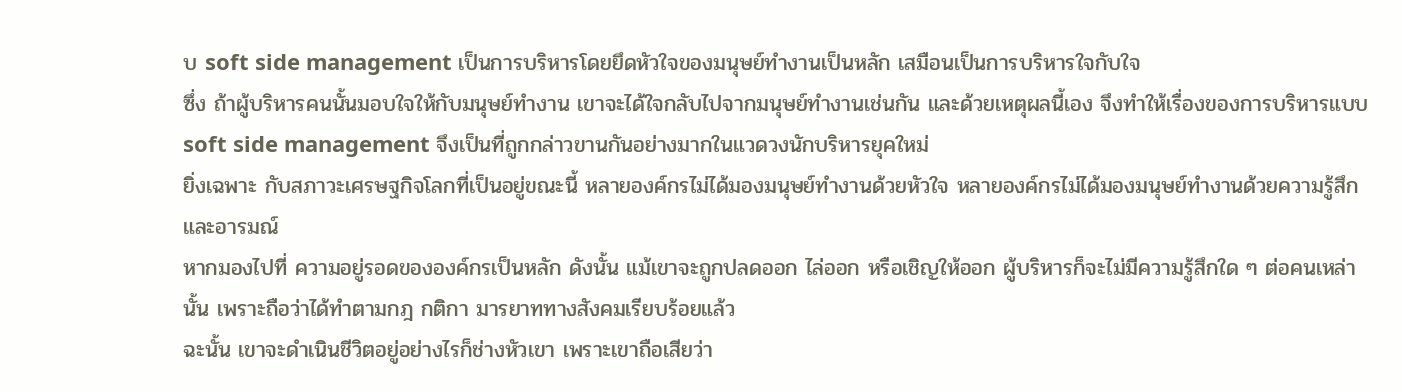บ soft side management เป็นการบริหารโดยยึดหัวใจของมนุษย์ทำงานเป็นหลัก เสมือนเป็นการบริหารใจกับใจ
ซึ่ง ถ้าผู้บริหารคนนั้นมอบใจให้กับมนุษย์ทำงาน เขาจะได้ใจกลับไปจากมนุษย์ทำงานเช่นกัน และด้วยเหตุผลนี้เอง จึงทำให้เรื่องของการบริหารแบบ soft side management จึงเป็นที่ถูกกล่าวขานกันอย่างมากในแวดวงนักบริหารยุคใหม่
ยิ่งเฉพาะ กับสภาวะเศรษฐกิจโลกที่เป็นอยู่ขณะนี้ หลายองค์กรไม่ได้มองมนุษย์ทำงานด้วยหัวใจ หลายองค์กรไม่ได้มองมนุษย์ทำงานด้วยความรู้สึกและอารมณ์
หากมองไปที่ ความอยู่รอดขององค์กรเป็นหลัก ดังนั้น แม้เขาจะถูกปลดออก ไล่ออก หรือเชิญให้ออก ผู้บริหารก็จะไม่มีความรู้สึกใด ๆ ต่อคนเหล่านั้น เพราะถือว่าได้ทำตามกฎ กติกา มารยาททางสังคมเรียบร้อยแล้ว
ฉะนั้น เขาจะดำเนินชีวิตอยู่อย่างไรก็ช่างหัวเขา เพราะเขาถือเสียว่า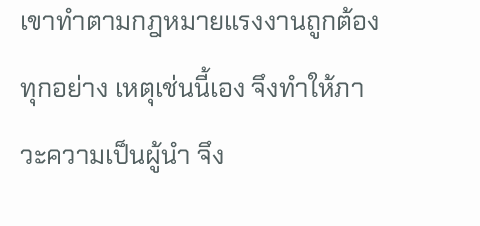เขาทำตามกฎหมายแรงงานถูกต้องทุกอย่าง เหตุเช่นนี้เอง จึงทำให้ภาวะความเป็นผู้นำ จึง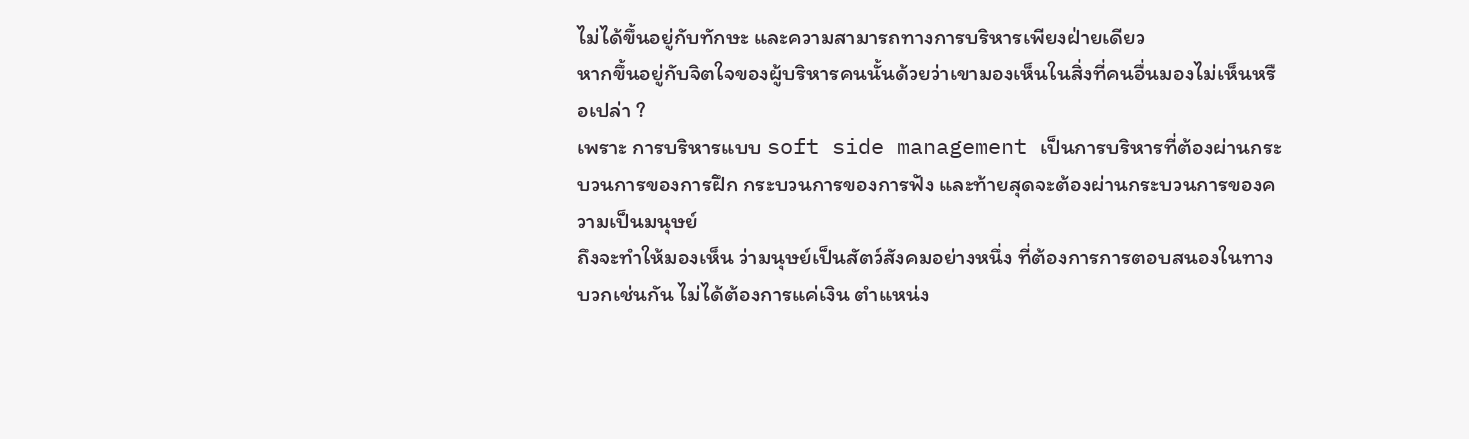ไม่ได้ขึ้นอยู่กับทักษะ และความสามารถทางการบริหารเพียงฝ่ายเดียว
หากขึ้นอยู่กับจิตใจของผู้บริหารคนนั้นด้วยว่าเขามองเห็นในสิ่งที่คนอื่นมองไม่เห็นหรือเปล่า ?
เพราะ การบริหารแบบ soft side management เป็นการบริหารที่ต้องผ่านกระบวนการของการฝึก กระบวนการของการฟัง และท้ายสุดจะต้องผ่านกระบวนการของความเป็นมนุษย์
ถึงจะทำให้มองเห็น ว่ามนุษย์เป็นสัตว์สังคมอย่างหนึ่ง ที่ต้องการการตอบสนองในทางบวกเช่นกัน ไม่ได้ต้องการแค่เงิน ตำแหน่ง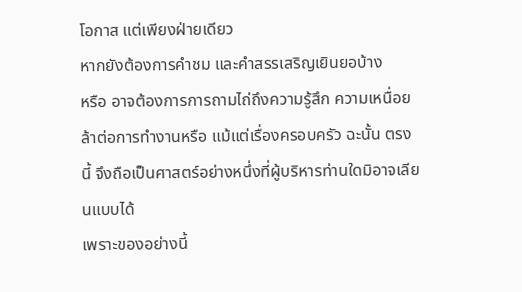โอกาส แต่เพียงฝ่ายเดียว
หากยังต้องการคำชม และคำสรรเสริญเยินยอบ้าง
หรือ อาจต้องการการถามไถ่ถึงความรู้สึก ความเหนื่อยล้าต่อการทำงานหรือ แม้แต่เรื่องครอบครัว ฉะนั้น ตรงนี้ จึงถือเป็นศาสตร์อย่างหนึ่งที่ผู้บริหารท่านใดมิอาจเลียนแบบได้
เพราะของอย่างนี้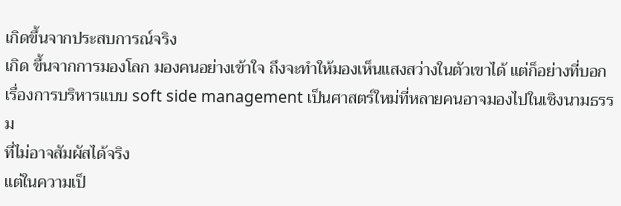เกิดขึ้นจากประสบการณ์จริง
เกิด ขึ้นจากการมองโลก มองคนอย่างเข้าใจ ถึงจะทำให้มองเห็นแสงสว่างในตัวเขาได้ แต่ก็อย่างที่บอก เรื่องการบริหารแบบ soft side management เป็นศาสตร์ใหม่ที่หลายคนอาจมองไปในเชิงนามธรรม
ที่ไม่อาจสัมผัสได้จริง
แต่ในความเป็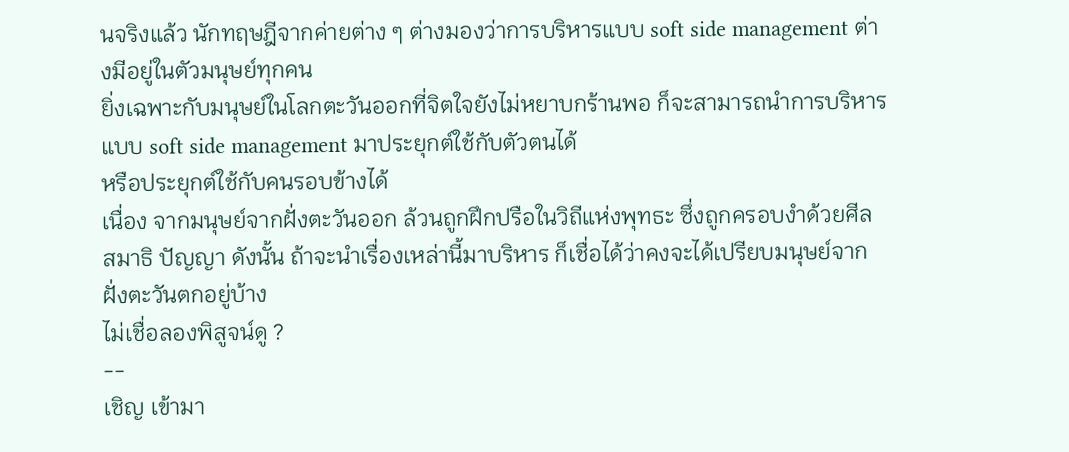นจริงแล้ว นักทฤษฎีจากค่ายต่าง ๆ ต่างมองว่าการบริหารแบบ soft side management ต่างมีอยู่ในตัวมนุษย์ทุกคน
ยิ่งเฉพาะกับมนุษย์ในโลกตะวันออกที่จิตใจยังไม่หยาบกร้านพอ ก็จะสามารถนำการบริหารแบบ soft side management มาประยุกต์ใช้กับตัวตนได้
หรือประยุกต์ใช้กับคนรอบข้างได้
เนื่อง จากมนุษย์จากฝั่งตะวันออก ล้วนถูกฝึกปรือในวิถีแห่งพุทธะ ซึ่งถูกครอบงำด้วยศีล สมาธิ ปัญญา ดังนั้น ถ้าจะนำเรื่องเหล่านี้มาบริหาร ก็เชื่อได้ว่าคงจะได้เปรียบมนุษย์จากฝั่งตะวันตกอยู่บ้าง
ไม่เชื่อลองพิสูจน์ดู ?
--
เชิญ เข้ามา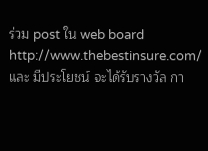ร่วม post ใน web board
http://www.thebestinsure.com/
และ มีประโยชน์ จะได้รับรางวัล กา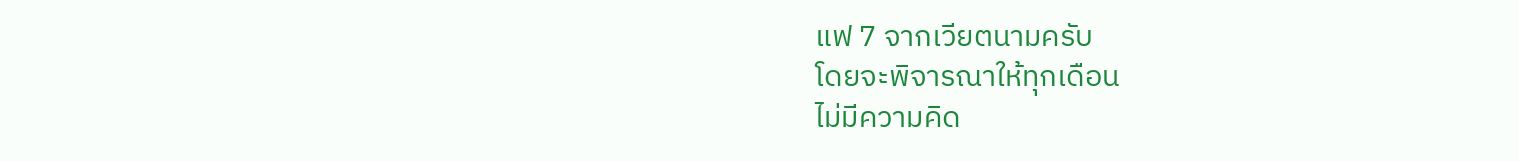แฟ 7 จากเวียตนามครับ
โดยจะพิจารณาให้ทุกเดือน
ไม่มีความคิด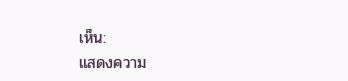เห็น:
แสดงความ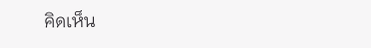คิดเห็น